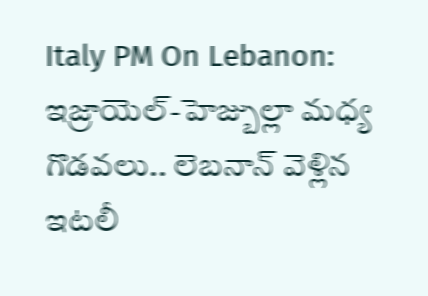Italy PM On Lebanon: ఇజ్రాయెల్-హెజ్బుల్లా మధ్య గొడవలు.. లెబనాన్ వెళ్లిన ఇటలీ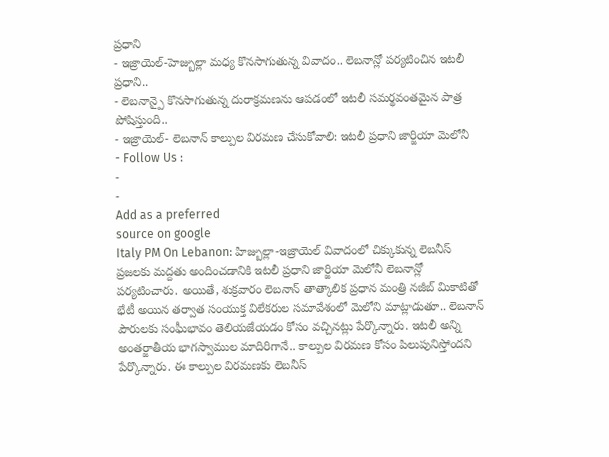ప్రధాని
- ఇజ్రాయెల్-హెజ్బుల్లా మధ్య కొనసాగుతున్న వివాదం.. లెబనాన్లో పర్యటించిన ఇటలీ ప్రధాని..
- లెబనాన్పై కొనసాగుతున్న దురాక్రమణను ఆపడంలో ఇటలీ సమర్థవంతమైన పాత్ర పోషిస్తుంది..
- ఇజ్రాయెల్- లెబనాన్ కాల్పుల విరమణ చేసుకోవాలి: ఇటలీ ప్రధాని జార్జియా మెలోనీ
- Follow Us :
-
-
Add as a preferred
source on google
Italy PM On Lebanon: హిజ్బుల్లా-ఇజ్రాయెల్ వివాదంలో చిక్కుకున్న లెబనీస్ ప్రజలకు మద్దతు అందించడానికి ఇటలీ ప్రధాని జార్జియా మెలోనీ లెబనాన్లో పర్యటించారు. అయితే, శుక్రవారం లెబనాన్ తాత్కాలిక ప్రధాన మంత్రి నజీబ్ మికాటితో భేటీ అయిన తర్వాత సంయుక్త విలేకరుల సమావేశంలో మెలోని మాట్లాడుతూ.. లెబనాన్ పౌరులకు సంఘీభావం తెలియజేయడం కోసం వచ్చినట్లు పేర్కొన్నారు. ఇటలీ అన్ని అంతర్జాతీయ భాగస్వాముల మాదిరిగానే.. కాల్పుల విరమణ కోసం పిలుపునిస్తోందని పేర్కొన్నారు. ఈ కాల్పుల విరమణకు లెబనీస్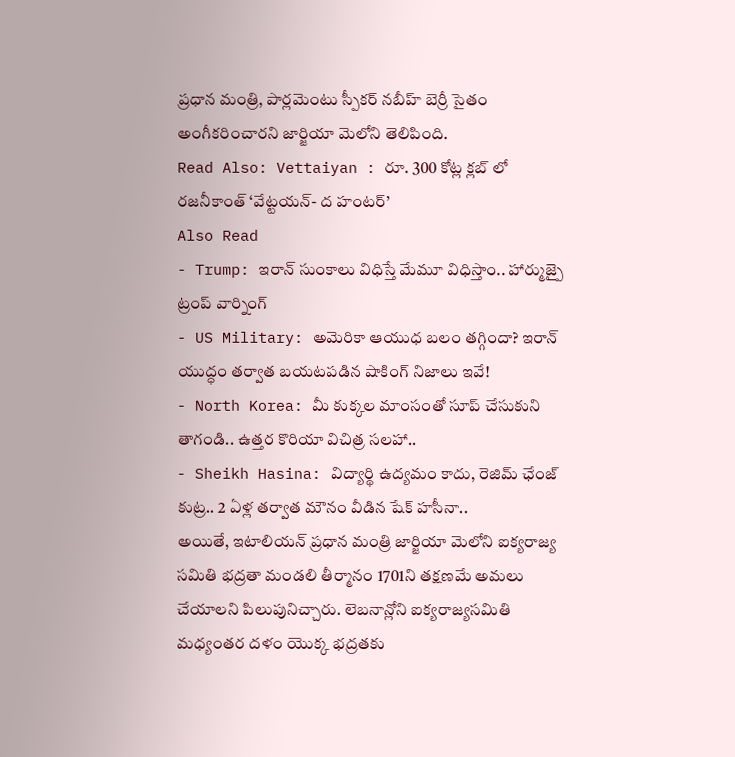ప్రధాన మంత్రి, పార్లమెంటు స్పీకర్ నబీహ్ బెర్రీ సైతం అంగీకరించారని జార్జియా మెలోని తెలిపింది.
Read Also: Vettaiyan : రూ. 300 కోట్ల క్లబ్ లో రజనీకాంత్ ‘వేట్టయన్- ద హంటర్’
Also Read
- Trump: ఇరాన్ సుంకాలు విధిస్తే మేమూ విధిస్తాం.. హార్ముజ్పై ట్రంప్ వార్నింగ్
- US Military: అమెరికా ఆయుధ బలం తగ్గిందా? ఇరాన్ యుద్ధం తర్వాత బయటపడిన షాకింగ్ నిజాలు ఇవే!
- North Korea: మీ కుక్కల మాంసంతో సూప్ చేసుకుని తాగండి.. ఉత్తర కొరియా విచిత్ర సలహా..
- Sheikh Hasina: విద్యార్థి ఉద్యమం కాదు, రెజిమ్ ఛేంజ్ కుట్ర.. 2 ఏళ్ల తర్వాత మౌనం వీడిన షేక్ హసీనా..
అయితే, ఇటాలియన్ ప్రధాన మంత్రి జార్జియా మెలోని ఐక్యరాజ్య సమితి భద్రతా మండలి తీర్మానం 1701ని తక్షణమే అమలు చేయాలని పిలుపునిచ్చారు. లెబనాన్లోని ఐక్యరాజ్యసమితి మధ్యంతర దళం యొక్క భద్రతకు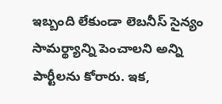ఇబ్బంది లేకుండా లెబనీస్ సైన్యం సామర్థ్యాన్ని పెంచాలని అన్ని పార్టీలను కోరారు. ఇక,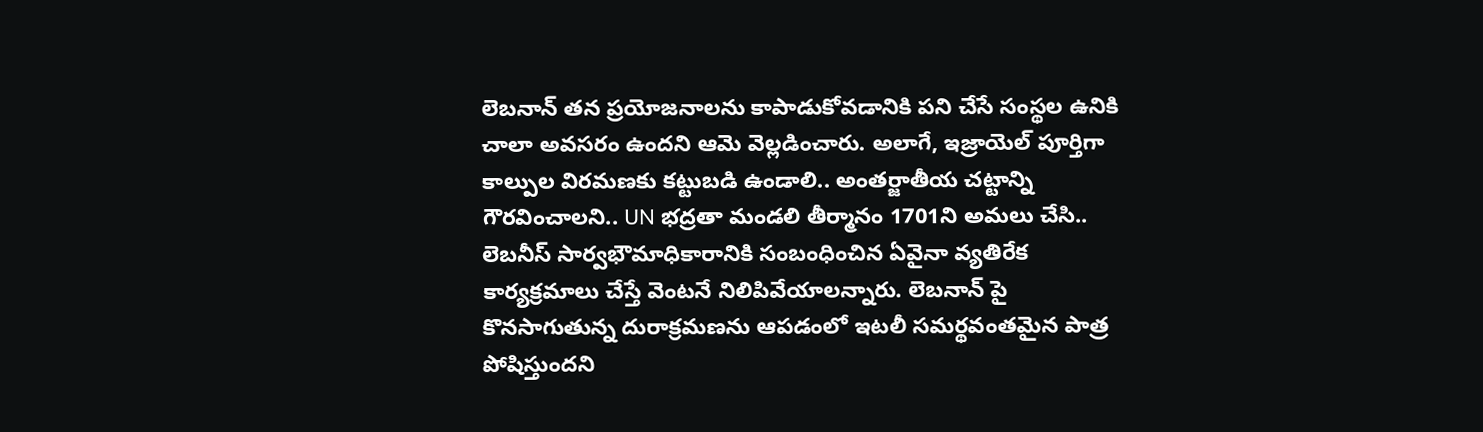లెబనాన్ తన ప్రయోజనాలను కాపాడుకోవడానికి పని చేసే సంస్థల ఉనికి చాలా అవసరం ఉందని ఆమె వెల్లడించారు. అలాగే, ఇజ్రాయెల్ పూర్తిగా కాల్పుల విరమణకు కట్టుబడి ఉండాలి.. అంతర్జాతీయ చట్టాన్ని గౌరవించాలని.. UN భద్రతా మండలి తీర్మానం 1701ని అమలు చేసి.. లెబనీస్ సార్వభౌమాధికారానికి సంబంధించిన ఏవైనా వ్యతిరేక కార్యక్రమాలు చేస్తే వెంటనే నిలిపివేయాలన్నారు. లెబనాన్ పై కొనసాగుతున్న దురాక్రమణను ఆపడంలో ఇటలీ సమర్థవంతమైన పాత్ర పోషిస్తుందని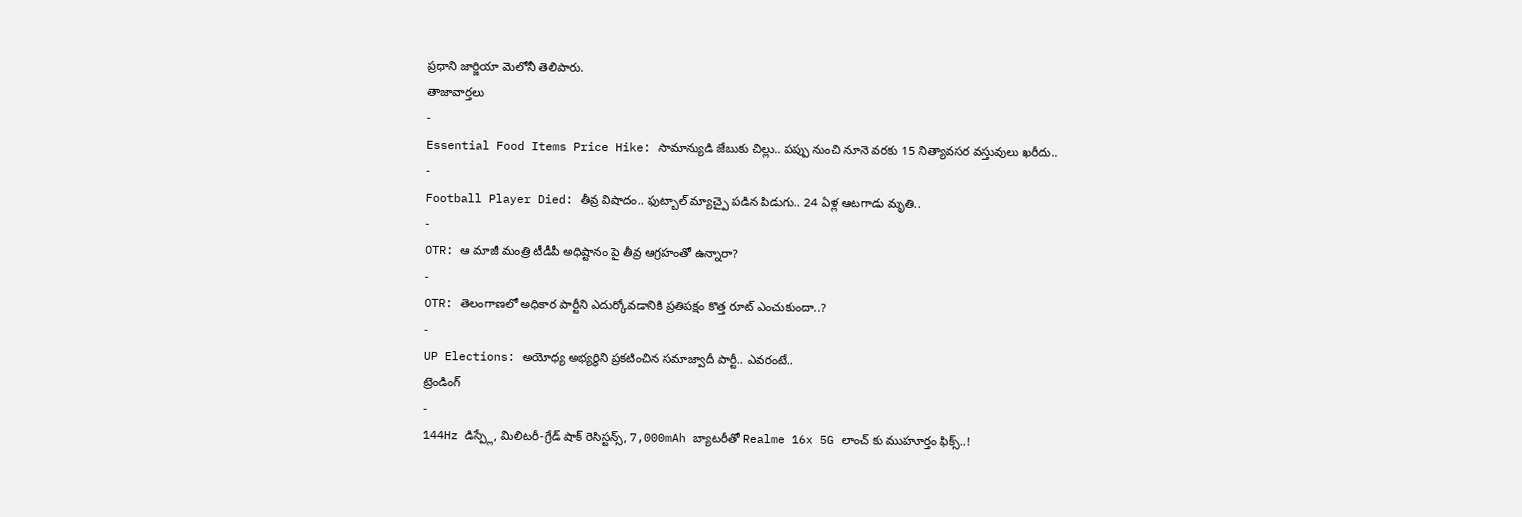ప్రధాని జార్జియా మెలోనీ తెలిపారు.
తాజావార్తలు
-
Essential Food Items Price Hike: సామాన్యుడి జేబుకు చిల్లు.. పప్పు నుంచి నూనె వరకు 15 నిత్యావసర వస్తువులు ఖరీదు..
-
Football Player Died: తీవ్ర విషాదం.. ఫుట్బాల్ మ్యాచ్పై పడిన పిడుగు.. 24 ఏళ్ల ఆటగాడు మృతి..
-
OTR: ఆ మాజీ మంత్రి టీడీపీ అధిష్టానం పై తీవ్ర ఆగ్రహంతో ఉన్నారా?
-
OTR: తెలంగాణలో అధికార పార్టీని ఎదుర్కోవడానికి ప్రతిపక్షం కొత్త రూట్ ఎంచుకుందా..?
-
UP Elections: అయోధ్య అభ్యర్థిని ప్రకటించిన సమాజ్వాదీ పార్టీ.. ఎవరంటే..
ట్రెండింగ్
-
144Hz డిస్ప్లే, మిలిటరీ-గ్రేడ్ షాక్ రెసిస్టన్స్, 7,000mAh బ్యాటరీతో Realme 16x 5G లాంచ్ కు ముహూర్తం ఫిక్స్..!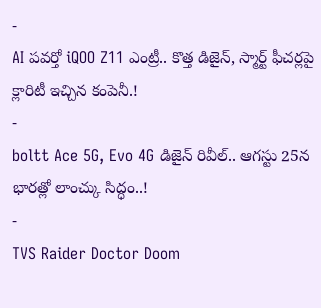-
AI పవర్తో iQOO Z11 ఎంట్రీ.. కొత్త డిజైన్, స్మార్ట్ ఫీచర్లపై క్లారిటీ ఇచ్చిన కంపెనీ.!
-
boltt Ace 5G, Evo 4G డిజైన్ రివీల్.. ఆగస్టు 25న భారత్లో లాంచ్కు సిద్ధం..!
-
TVS Raider Doctor Doom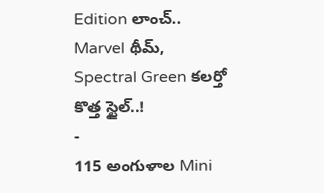Edition లాంచ్.. Marvel థీమ్, Spectral Green కలర్తో కొత్త స్టైల్..!
-
115 అంగుళాల Mini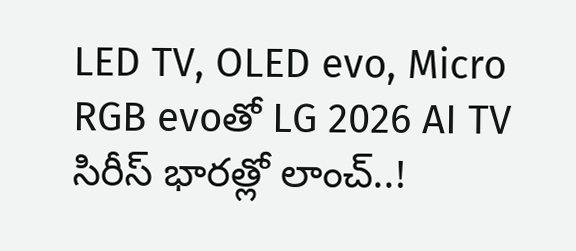LED TV, OLED evo, Micro RGB evoతో LG 2026 AI TV సిరీస్ భారత్లో లాంచ్..!